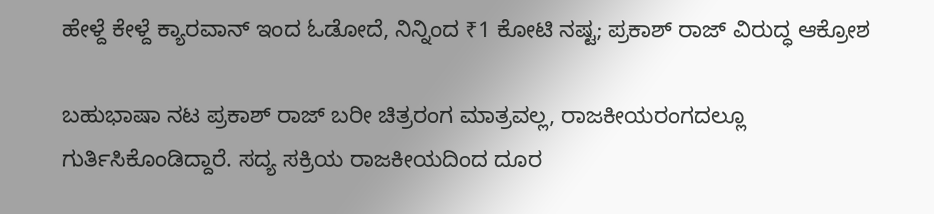ಹೇಳ್ದೆ ಕೇಳ್ದೆ ಕ್ಯಾರವಾನ್‌ ಇಂದ ಓಡೋದೆ, ನಿನ್ನಿಂದ ₹1 ಕೋಟಿ ನಷ್ಟ; ಪ್ರಕಾಶ್ ರಾಜ್‌ ವಿರುದ್ಧ ಆಕ್ರೋಶ

ಬಹುಭಾಷಾ ನಟ ಪ್ರಕಾಶ್ ರಾಜ್ ಬರೀ ಚಿತ್ರರಂಗ ಮಾತ್ರವಲ್ಲ, ರಾಜಕೀಯರಂಗದಲ್ಲೂ ಗುರ್ತಿಸಿಕೊಂಡಿದ್ದಾರೆ. ಸದ್ಯ ಸಕ್ರಿಯ ರಾಜಕೀಯದಿಂದ ದೂರ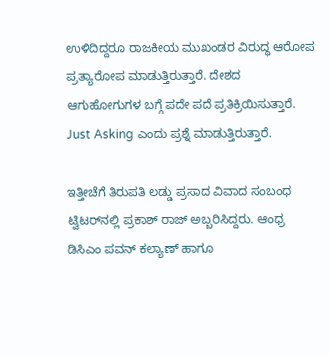ಉಳಿದಿದ್ದರೂ ರಾಜಕೀಯ ಮುಖಂಡರ ವಿರುದ್ಧ ಆರೋಪ ಪ್ರತ್ಯಾರೋಪ ಮಾಡುತ್ತಿರುತ್ತಾರೆ. ದೇಶದ ಆಗುಹೋಗುಗಳ ಬಗ್ಗೆ ಪದೇ ಪದೆ ಪ್ರತಿಕ್ರಿಯಿಸುತ್ತಾರೆ. Just Asking ಎಂದು ಪ್ರಶ್ನೆ ಮಾಡುತ್ತಿರುತ್ತಾರೆ.

ಇತ್ತೀಚೆಗೆ ತಿರುಪತಿ ಲಡ್ಡು ಪ್ರಸಾದ ವಿವಾದ ಸಂಬಂಧ ಟ್ವಿಟರ್‌ನಲ್ಲಿ ಪ್ರಕಾಶ್ ರಾಜ್ ಅಬ್ಬರಿಸಿದ್ದರು. ಆಂಧ್ರ ಡಿಸಿಎಂ ಪವನ್ ಕಲ್ಯಾಣ್ ಹಾಗೂ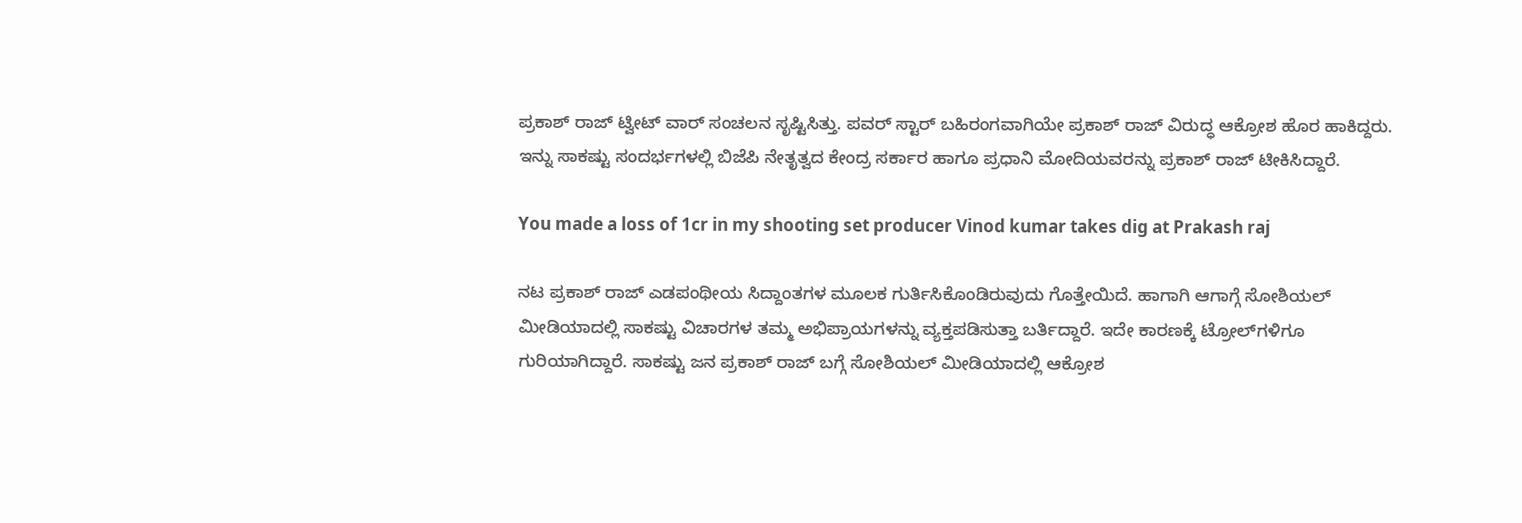ಪ್ರಕಾಶ್ ರಾಜ್ ಟ್ವೀಟ್ ವಾರ್ ಸಂಚಲನ ಸೃಷ್ಟಿಸಿತ್ತು. ಪವರ್ ಸ್ಟಾರ್ ಬಹಿರಂಗವಾಗಿಯೇ ಪ್ರಕಾಶ್‌ ರಾಜ್‌ ವಿರುದ್ಧ ಆಕ್ರೋಶ ಹೊರ ಹಾಕಿದ್ದರು. ಇನ್ನು ಸಾಕಷ್ಟು ಸಂದರ್ಭಗಳಲ್ಲಿ ಬಿಜೆಪಿ ನೇತೃತ್ವದ ಕೇಂದ್ರ ಸರ್ಕಾರ ಹಾಗೂ ಪ್ರಧಾನಿ ಮೋದಿಯವರನ್ನು ಪ್ರಕಾಶ್ ರಾಜ್ ಟೀಕಿಸಿದ್ದಾರೆ.

You made a loss of 1cr in my shooting set producer Vinod kumar takes dig at Prakash raj

ನಟ ಪ್ರಕಾಶ್ ರಾಜ್ ಎಡಪಂಥೀಯ ಸಿದ್ದಾಂತಗಳ ಮೂಲಕ ಗುರ್ತಿಸಿಕೊಂಡಿರುವುದು ಗೊತ್ತೇಯಿದೆ. ಹಾಗಾಗಿ ಆಗಾಗ್ಗೆ ಸೋಶಿಯಲ್ ಮೀಡಿಯಾದಲ್ಲಿ ಸಾಕಷ್ಟು ವಿಚಾರಗಳ ತಮ್ಮ ಅಭಿಪ್ರಾಯಗಳನ್ನು ವ್ಯಕ್ತಪಡಿಸುತ್ತಾ ಬರ್ತಿದ್ದಾರೆ. ಇದೇ ಕಾರಣಕ್ಕೆ ಟ್ರೋಲ್‌ಗಳಿಗೂ ಗುರಿಯಾಗಿದ್ದಾರೆ. ಸಾಕಷ್ಟು ಜನ ಪ್ರಕಾಶ್ ರಾಜ್ ಬಗ್ಗೆ ಸೋಶಿಯಲ್ ಮೀಡಿಯಾದಲ್ಲಿ ಆಕ್ರೋಶ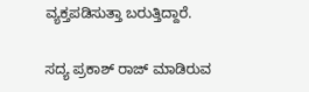ವ್ಯಕ್ತಪಡಿಸುತ್ತಾ ಬರುತ್ತಿದ್ದಾರೆ.

ಸದ್ಯ ಪ್ರಕಾಶ್ ರಾಜ್ ಮಾಡಿರುವ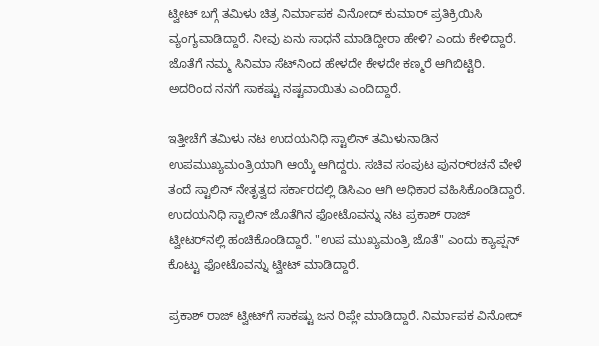ಟ್ವೀಟ್ ಬಗ್ಗೆ ತಮಿಳು ಚಿತ್ರ ನಿರ್ಮಾಪಕ ವಿನೋದ್ ಕುಮಾರ್ ಪ್ರತಿಕ್ರಿಯಿಸಿ ವ್ಯಂಗ್ಯವಾಡಿದ್ದಾರೆ. ನೀವು ಏನು ಸಾಧನೆ ಮಾಡಿದ್ದೀರಾ ಹೇಳಿ? ಎಂದು ಕೇಳಿದ್ದಾರೆ. ಜೊತೆಗೆ ನಮ್ಮ ಸಿನಿಮಾ ಸೆಟ್‌ನಿಂದ ಹೇಳದೇ ಕೇಳದೇ ಕಣ್ಮರೆ ಆಗಿಬಿಟ್ಟಿರಿ. ಅದರಿಂದ ನನಗೆ ಸಾಕಷ್ಟು ನಷ್ಟವಾಯಿತು ಎಂದಿದ್ದಾರೆ.

ಇತ್ತೀಚೆಗೆ ತಮಿಳು ನಟ ಉದಯನಿಧಿ ಸ್ಟಾಲಿನ್ ತಮಿಳುನಾಡಿನ ಉಪಮುಖ್ಯಮಂತ್ರಿಯಾಗಿ ಆಯ್ಕೆ ಆಗಿದ್ದರು. ಸಚಿವ ಸಂಪುಟ ಪುನರ್‌ರಚನೆ ವೇಳೆ ತಂದೆ ಸ್ಟಾಲಿನ್ ನೇತೃತ್ವದ ಸರ್ಕಾರದಲ್ಲಿ ಡಿಸಿಎಂ ಆಗಿ ಅಧಿಕಾರ ವಹಿಸಿಕೊಂಡಿದ್ದಾರೆ. ಉದಯನಿಧಿ ಸ್ಟಾಲಿನ್ ಜೊತೆಗಿನ ಫೋಟೊವನ್ನು ನಟ ಪ್ರಕಾಶ್ ರಾಜ್ ಟ್ವೀಟರ್‌ನಲ್ಲಿ ಹಂಚಿಕೊಂಡಿದ್ದಾರೆ. "ಉಪ ಮುಖ್ಯಮಂತ್ರಿ ಜೊತೆ" ಎಂದು ಕ್ಯಾಪ್ಷನ್ ಕೊಟ್ಟು ಫೋಟೊವನ್ನು ಟ್ವೀಟ್ ಮಾಡಿದ್ದಾರೆ.

ಪ್ರಕಾಶ್ ರಾಜ್ ಟ್ವೀಟ್‌ಗೆ ಸಾಕಷ್ಟು ಜನ ರಿಪ್ಲೇ ಮಾಡಿದ್ದಾರೆ. ನಿರ್ಮಾಪಕ ವಿನೋದ್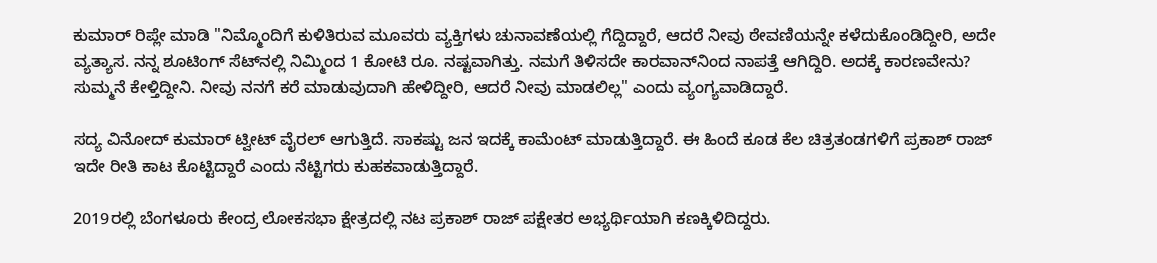ಕುಮಾರ್ ರಿಪ್ಲೇ ಮಾಡಿ "ನಿಮ್ಮೊಂದಿಗೆ ಕುಳಿತಿರುವ ಮೂವರು ವ್ಯಕ್ತಿಗಳು ಚುನಾವಣೆಯಲ್ಲಿ ಗೆದ್ದಿದ್ದಾರೆ, ಆದರೆ ನೀವು ಠೇವಣಿಯನ್ನೇ ಕಳೆದುಕೊಂಡಿದ್ದೀರಿ, ಅದೇ ವ್ಯತ್ಯಾಸ. ನನ್ನ ಶೂಟಿಂಗ್ ಸೆಟ್‌ನಲ್ಲಿ ನಿಮ್ಮಿಂದ 1 ಕೋಟಿ ರೂ. ನಷ್ಟವಾಗಿತ್ತು. ನಮಗೆ ತಿಳಿಸದೇ ಕಾರವಾನ್‌ನಿಂದ ನಾಪತ್ತೆ ಆಗಿದ್ದಿರಿ. ಅದಕ್ಕೆ ಕಾರಣವೇನು? ಸುಮ್ಮನೆ ಕೇಳ್ತಿದ್ದೀನಿ. ನೀವು ನನಗೆ ಕರೆ ಮಾಡುವುದಾಗಿ ಹೇಳಿದ್ದೀರಿ, ಆದರೆ ನೀವು ಮಾಡಲಿಲ್ಲ" ಎಂದು ವ್ಯಂಗ್ಯವಾಡಿದ್ದಾರೆ.

ಸದ್ಯ ವಿನೋದ್ ಕುಮಾರ್ ಟ್ವೀಟ್ ವೈರಲ್ ಆಗುತ್ತಿದೆ. ಸಾಕಷ್ಟು ಜನ ಇದಕ್ಕೆ ಕಾಮೆಂಟ್ ಮಾಡುತ್ತಿದ್ದಾರೆ. ಈ ಹಿಂದೆ ಕೂಡ ಕೆಲ ಚಿತ್ರತಂಡಗಳಿಗೆ ಪ್ರಕಾಶ್ ರಾಜ್ ಇದೇ ರೀತಿ ಕಾಟ ಕೊಟ್ಟಿದ್ದಾರೆ ಎಂದು ನೆಟ್ಟಿಗರು ಕುಹಕವಾಡುತ್ತಿದ್ದಾರೆ.

2019ರಲ್ಲಿ ಬೆಂಗಳೂರು ಕೇಂದ್ರ ಲೋಕಸಭಾ ಕ್ಷೇತ್ರದಲ್ಲಿ ನಟ ಪ್ರಕಾಶ್ ರಾಜ್ ಪಕ್ಷೇತರ ಅಭ್ಯರ್ಥಿಯಾಗಿ ಕಣಕ್ಕಿಳಿದಿದ್ದರು.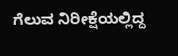ಗೆಲುವ ನಿರೀಕ್ಷೆಯಲ್ಲಿದ್ದ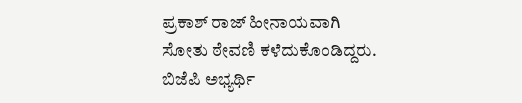ಪ್ರಕಾಶ್ ರಾಜ್ ಹೀನಾಯವಾಗಿ ಸೋತು ಠೇವಣಿ ಕಳೆದುಕೊಂಡಿದ್ದರು. ಬಿಜೆಪಿ ಅಭ್ಯರ್ಥಿ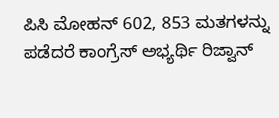ಪಿಸಿ ಮೋಹನ್ 602, 853 ಮತಗಳನ್ನು ಪಡೆದರೆ ಕಾಂಗ್ರೆಸ್ ಅಭ್ಯರ್ಥಿ ರಿಜ್ವಾನ್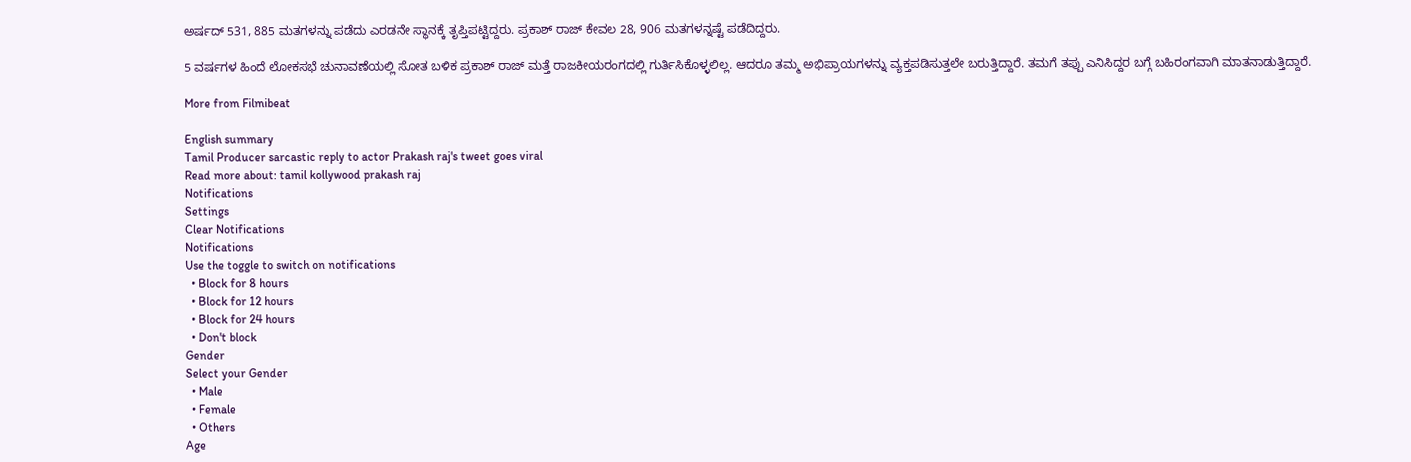ಅರ್ಷದ್ 531, 885 ಮತಗಳನ್ನು ಪಡೆದು ಎರಡನೇ ಸ್ಥಾನಕ್ಕೆ ತೃಪ್ತಿಪಟ್ಟಿದ್ದರು. ಪ್ರಕಾಶ್ ರಾಜ್ ಕೇವಲ 28, 906 ಮತಗಳನ್ನಷ್ಟೆ ಪಡೆದಿದ್ದರು.

5 ವರ್ಷಗಳ ಹಿಂದೆ ಲೋಕಸಭೆ ಚುನಾವಣೆಯಲ್ಲಿ ಸೋತ ಬಳಿಕ ಪ್ರಕಾಶ್ ರಾಜ್ ಮತ್ತೆ ರಾಜಕೀಯರಂಗದಲ್ಲಿ ಗುರ್ತಿಸಿಕೊಳ್ಳಲಿಲ್ಲ. ಆದರೂ ತಮ್ಮ ಅಭಿಪ್ರಾಯಗಳನ್ನು ವ್ಯಕ್ತಪಡಿಸುತ್ತಲೇ ಬರುತ್ತಿದ್ದಾರೆ. ತಮಗೆ ತಪ್ಪು ಎನಿಸಿದ್ದರ ಬಗ್ಗೆ ಬಹಿರಂಗವಾಗಿ ಮಾತನಾಡುತ್ತಿದ್ದಾರೆ.

More from Filmibeat

English summary
Tamil Producer sarcastic reply to actor Prakash raj's tweet goes viral
Read more about: tamil kollywood prakash raj
Notifications
Settings
Clear Notifications
Notifications
Use the toggle to switch on notifications
  • Block for 8 hours
  • Block for 12 hours
  • Block for 24 hours
  • Don't block
Gender
Select your Gender
  • Male
  • Female
  • Others
Age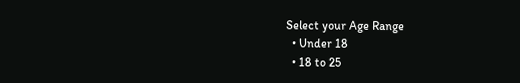Select your Age Range
  • Under 18
  • 18 to 25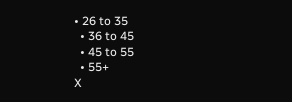• 26 to 35
  • 36 to 45
  • 45 to 55
  • 55+
X